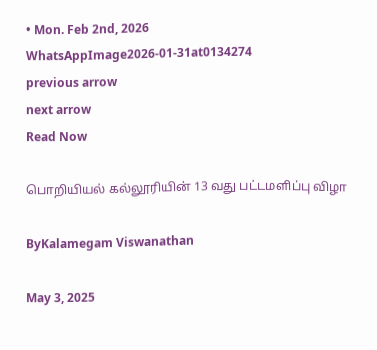• Mon. Feb 2nd, 2026
WhatsAppImage2026-01-31at0134274
previous arrow
next arrow
Read Now

பொறியியல் கல்லூரியின் 13 வது பட்டமளிப்பு விழா

ByKalamegam Viswanathan

May 3, 2025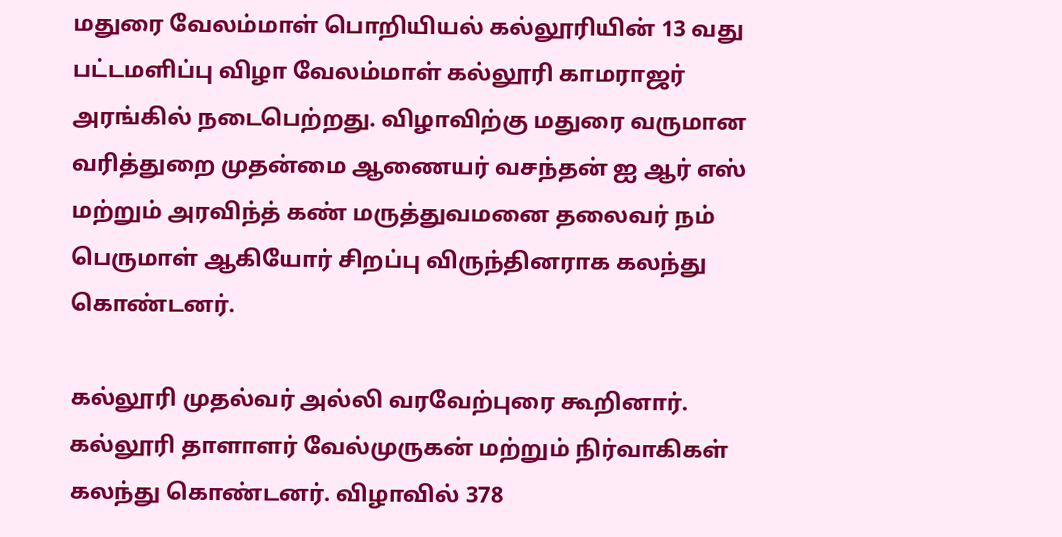மதுரை வேலம்மாள் பொறியியல் கல்லூரியின் 13 வது பட்டமளிப்பு விழா வேலம்மாள் கல்லூரி காமராஜர் அரங்கில் நடைபெற்றது. விழாவிற்கு மதுரை வருமான வரித்துறை முதன்மை ஆணையர் வசந்தன் ஐ ஆர் எஸ் மற்றும் அரவிந்த் கண் மருத்துவமனை தலைவர் நம் பெருமாள் ஆகியோர் சிறப்பு விருந்தினராக கலந்து கொண்டனர்.

கல்லூரி முதல்வர் அல்லி வரவேற்புரை கூறினார். கல்லூரி தாளாளர் வேல்முருகன் மற்றும் நிர்வாகிகள் கலந்து கொண்டனர். விழாவில் 378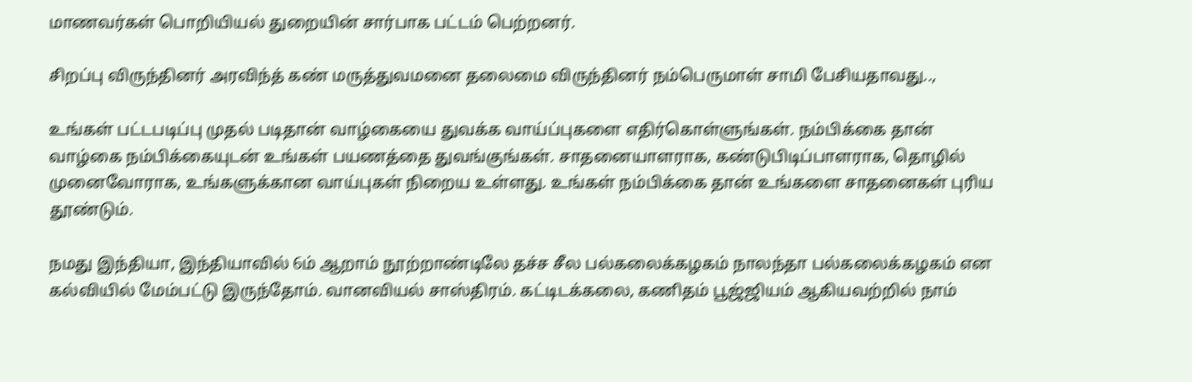மாணவர்கள் பொறியியல் துறையின் சார்பாக பட்டம் பெற்றனர்.

சிறப்பு விருந்தினர் அரவிந்த் கண் மருத்துவமனை தலைமை விருந்தினர் நம்பெருமாள் சாமி பேசியதாவது..,

உங்கள் பட்டபடிப்பு முதல் படிதான் வாழ்கையை துவக்க வாய்ப்புகளை எதிர்கொள்ளுங்கள். நம்பிக்கை தான் வாழ்கை நம்பிக்கையுடன் உங்கள் பயணத்தை துவங்குங்கள். சாதனையாளராக, கண்டுபிடிப்பாளராக, தொழில் முனைவோராக, உங்களுக்கான வாய்புகள் நிறைய உள்ளது. உங்கள் நம்பிக்கை தான் உங்களை சாதனைகள் புரிய தூண்டும்.

நமது இந்தியா, இந்தியாவில் 6ம் ஆறாம் நூற்றாண்டிலே தச்ச சீல பல்கலைக்கழகம் நாலந்தா பல்கலைக்கழகம் என கல்வியில் மேம்பட்டு இருந்தோம். வானவியல் சாஸ்திரம். கட்டிடக்கலை, கணிதம் பூஜ்ஜியம் ஆகியவற்றில் நாம்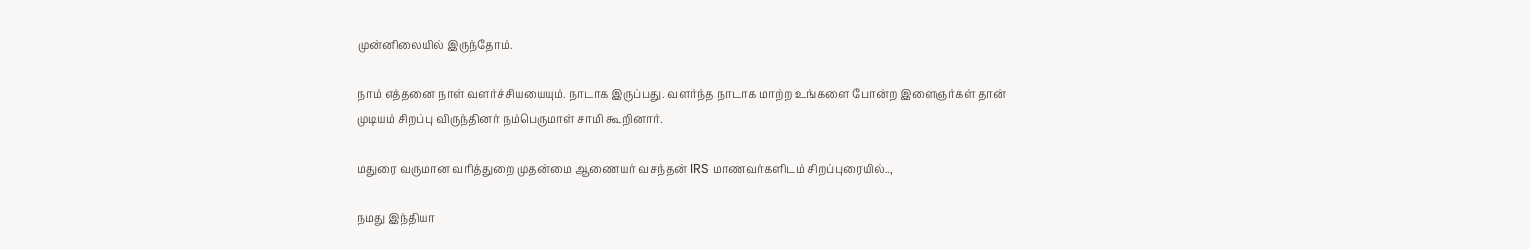முன்னிலையில் இருந்தோம்.

நாம் எத்தனை நாள் வளர்ச்சியயையும். நாடாக இருப்பது. வளர்ந்த நாடாக மாற்ற உங்களை போன்ற இளைஞர்கள் தான் முடியம் சிறப்பு விருந்தினர் நம்பெருமாள் சாமி கூறினார்.

மதுரை வருமான வரித்துறை முதன்மை ஆணையர் வசந்தன் IRS மாணவர்களிடம் சிறப்புரையில்..,

நமது இந்தியா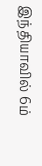இந்தியாவில் 6ம்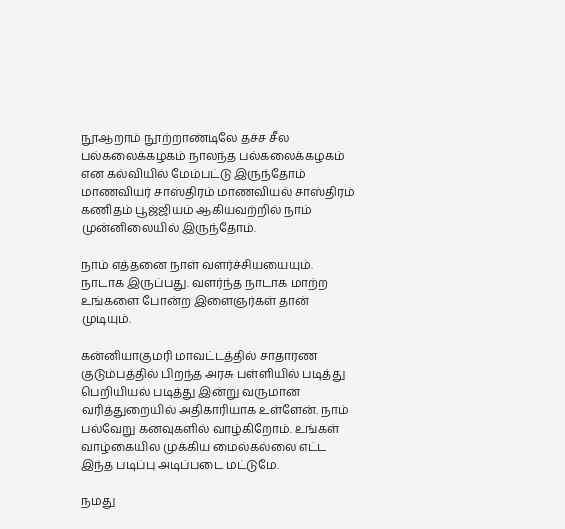நூஆறாம் நூற்றாண்டிலே தச்ச சீல பல்கலைக்கழகம் நாலந்த பல்கலைக்கழகம் என கல்வியில் மேம்பட்டு இருந்தோம் மாணவியர் சாஸ்திரம் மாணவியல் சாஸ்திரம் கணிதம் பூஜ்ஜியம் ஆகியவற்றில் நாம் முன்னிலையில் இருந்தோம்.

நாம் எத்தனை நாள் வளர்ச்சியயையும். நாடாக இருப்பது. வளர்ந்த நாடாக மாற்ற உங்களை போன்ற இளைஞர்கள் தான் முடியும்.

கன்னியாகுமரி மாவட்டத்தில் சாதாரண குடும்பத்தில் பிறந்த அரசு பள்ளியில் படித்து பெறியியல் படித்து இன்று வருமான வரித்துறையில் அதிகாரியாக உள்ளேன். நாம் பல்வேறு கனவுகளில் வாழ்கிறோம். உங்கள் வாழ்கையில முக்கிய மைல்கல்லை எட்ட இந்த படிப்பு அடிப்படை மட்டுமே.

நமது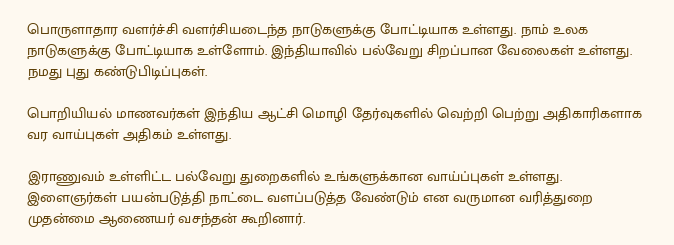பொருளாதார வளர்ச்சி வளர்சியடைந்த நாடுகளுக்கு போட்டியாக உள்ளது. நாம் உலக நாடுகளுக்கு போட்டியாக உள்ளோம். இந்தியாவில் பல்வேறு சிறப்பான வேலைகள் உள்ளது. நமது புது கண்டுபிடிப்புகள்.

பொறியியல் மாணவர்கள் இந்திய ஆட்சி மொழி தேர்வுகளில் வெற்றி பெற்று அதிகாரிகளாக வர வாய்புகள் அதிகம் உள்ளது.

இராணுவம் உள்ளிட்ட பல்வேறு துறைகளில் உங்களுக்கான வாய்ப்புகள் உள்ளது.
இளைஞர்கள் பயன்படுத்தி நாட்டை வளப்படுத்த வேண்டும் என வருமான வரித்துறை முதன்மை ஆணையர் வசந்தன் கூறினார்.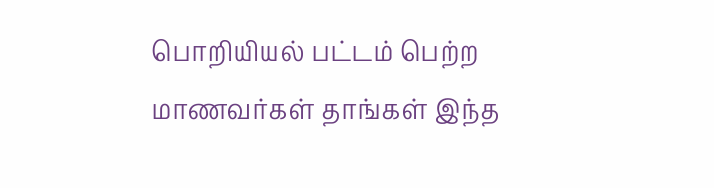பொறியியல் பட்டம் பெற்ற மாணவர்கள் தாங்கள் இந்த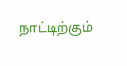நாட்டிற்கும்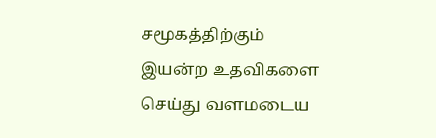சமூகத்திற்கும் இயன்ற உதவிகளை செய்து வளமடைய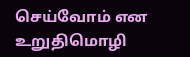செய்வோம் என உறுதிமொழி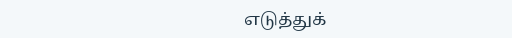எடுத்துக்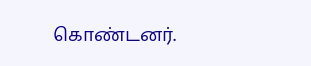கொண்டனர்.